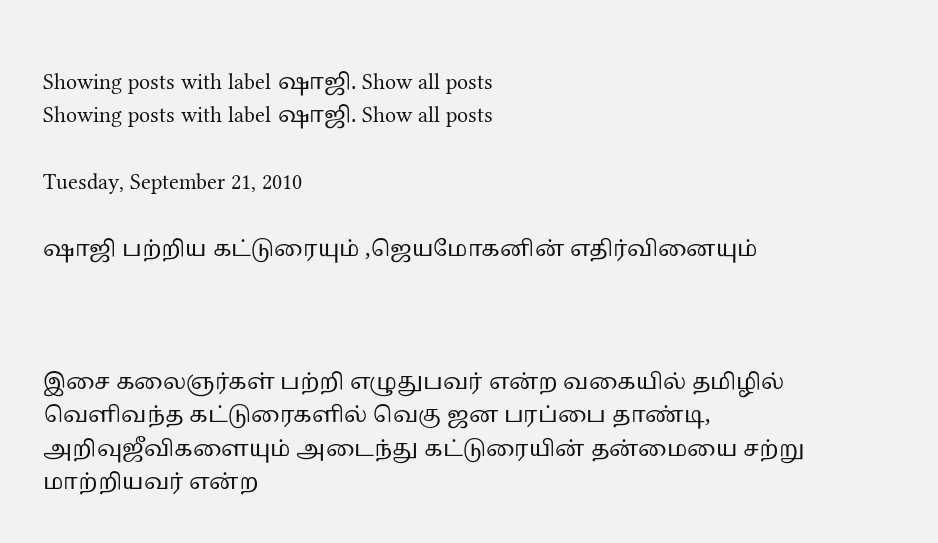Showing posts with label ஷாஜி. Show all posts
Showing posts with label ஷாஜி. Show all posts

Tuesday, September 21, 2010

ஷாஜி பற்றிய கட்டுரையும் ,ஜெயமோகனின் எதிர்வினையும்



இசை கலைஞர்கள் பற்றி எழுதுபவர் என்ற வகையில் தமிழில் வெளிவந்த கட்டுரைகளில் வெகு ஜன பரப்பை தாண்டி, அறிவுஜீவிகளையும் அடைந்து கட்டுரையின் தன்மையை சற்று மாற்றியவர் என்ற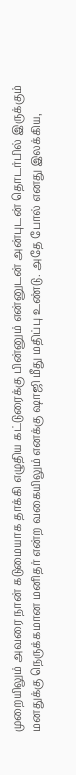முறையிலும் அவரை நான் கடுமையாக தாக்கி எழுதிய கட்டுரைக்கு பின்னும் என்னுடன் அன்புடன் தொடர்பில் இருக்கும் மனதுக்கு நெருக்கமான மனிதர் என்ற வகையிலும் எனக்கு ஷாஜி மீது மதிப்பு உண்டு. அதே போல் எனது இலக்கிய,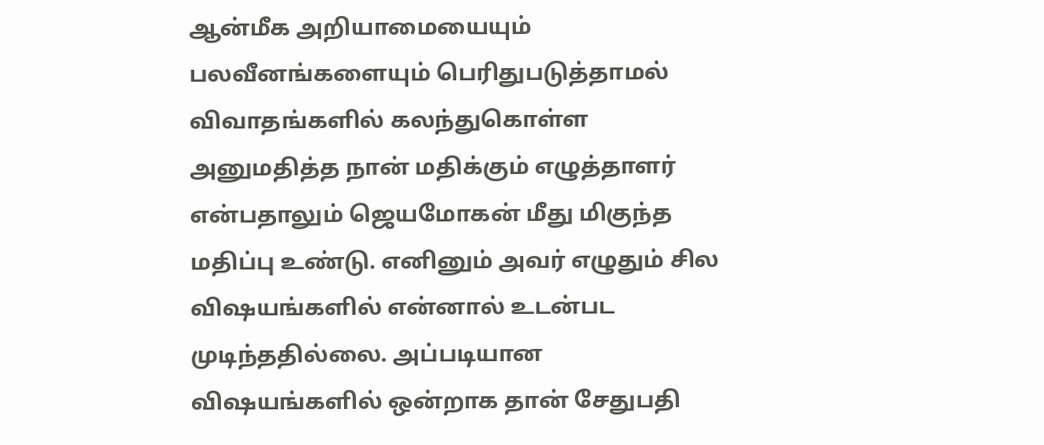ஆன்மீக அறியாமையையும் பலவீனங்களையும் பெரிதுபடுத்தாமல் விவாதங்களில் கலந்துகொள்ள அனுமதித்த நான் மதிக்கும் எழுத்தாளர் என்பதாலும் ஜெயமோகன் மீது மிகுந்த மதிப்பு உண்டு. எனினும் அவர் எழுதும் சில விஷயங்களில் என்னால் உடன்பட முடிந்ததில்லை. அப்படியான விஷயங்களில் ஒன்றாக தான் சேதுபதி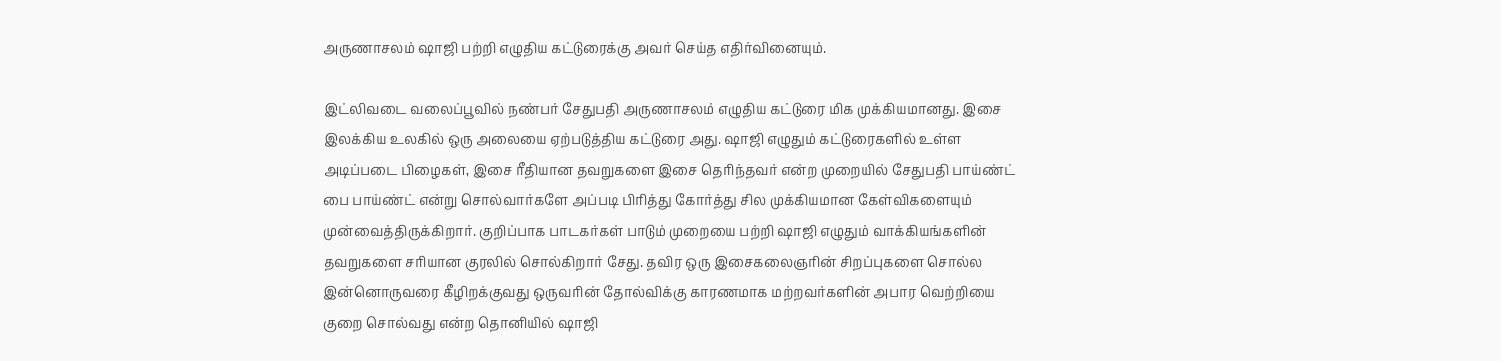அருணாசலம் ஷாஜி பற்றி எழுதிய கட்டுரைக்கு அவர் செய்த எதிர்வினையும்.

இட்லிவடை வலைப்பூவில் நண்பர் சேதுபதி அருணாசலம் எழுதிய கட்டுரை மிக முக்கியமானது. இசை இலக்கிய உலகில் ஒரு அலையை ஏற்படுத்திய கட்டுரை அது. ஷாஜி எழுதும் கட்டுரைகளில் உள்ள அடிப்படை பிழைகள், இசை ரீதியான தவறுகளை இசை தெரிந்தவர் என்ற முறையில் சேதுபதி பாய்ண்ட் பை பாய்ண்ட் என்று சொல்வார்களே அப்படி பிரித்து கோர்த்து சில முக்கியமான கேள்விகளையும் முன்வைத்திருக்கிறார். குறிப்பாக பாடகர்கள் பாடும் முறையை பற்றி ஷாஜி எழுதும் வாக்கியங்களின் தவறுகளை சரியான குரலில் சொல்கிறார் சேது. தவிர ஒரு இசைகலைஞரின் சிறப்புகளை சொல்ல இன்னொருவரை கீழிறக்குவது ஒருவரின் தோல்விக்கு காரணமாக மற்றவர்களின் அபார வெற்றியை குறை சொல்வது என்ற தொனியில் ஷாஜி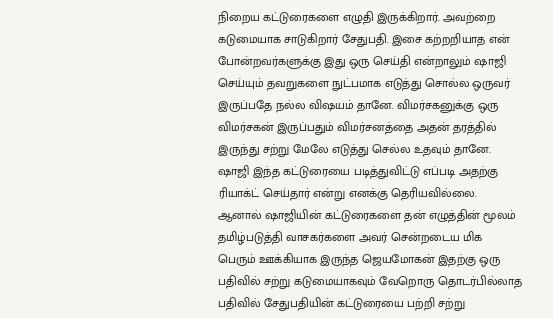நிறைய கட்டுரைகளை எழுதி இருக்கிறார். அவற்றை கடுமையாக சாடுகிறார் சேதுபதி. இசை கற்றறியாத என் போன்றவர்களுக்கு இது ஒரு செய்தி என்றாலும் ஷாஜி செய்யும் தவறுகளை நுட்பமாக எடுத்து சொல்ல ஒருவர் இருப்பதே நல்ல விஷயம் தானே. விமர்சகனுக்கு ஒரு விமர்சகன் இருப்பதும் விமர்சனத்தை அதன் தரத்தில் இருந்து சற்று மேலே எடுத்து செல்ல உதவும் தானே. ஷாஜி இந்த கட்டுரையை படித்துவிட்டு எப்படி அதற்கு ரியாக்ட் செய்தார் என்று எனக்கு தெரியவில்லை. ஆனால் ஷாஜியின் கட்டுரைகளை தன் எழுத்தின் மூலம் தமிழ்படுத்தி வாசகர்களை அவர் சென்றடைய மிக பெரும் ஊக்கியாக இருந்த ஜெயமோகன் இதற்கு ஒரு பதிவில் சற்று கடுமையாகவும் வேறொரு தொடர்பில்லாத பதிவில் சேதுபதியின் கட்டுரையை பற்றி சற்று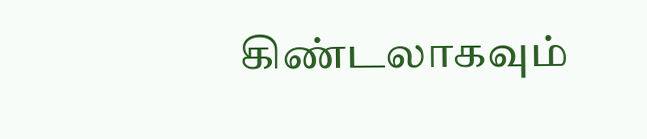கிண்டலாகவும்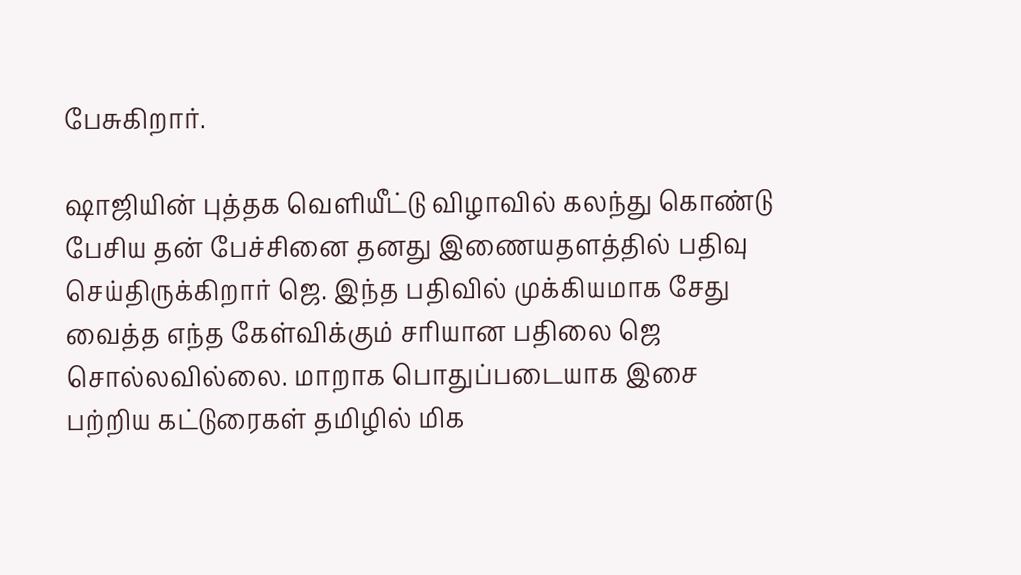பேசுகிறார்.

ஷாஜியின் புத்தக வெளியீட்டு விழாவில் கலந்து கொண்டு பேசிய தன் பேச்சினை தனது இணையதளத்தில் பதிவு செய்திருக்கிறார் ஜெ. இந்த பதிவில் முக்கியமாக சேது வைத்த எந்த கேள்விக்கும் சரியான பதிலை ஜெ சொல்லவில்லை. மாறாக பொதுப்படையாக இசை பற்றிய கட்டுரைகள் தமிழில் மிக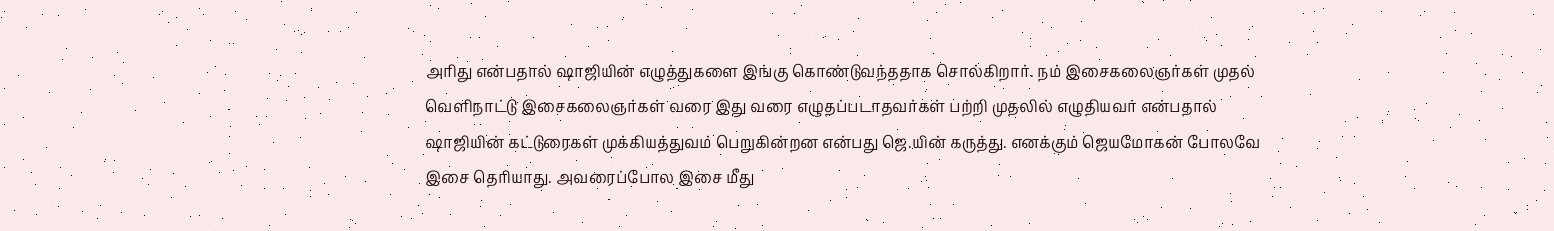அரிது என்பதால் ஷாஜியின் எழுத்துகளை இங்கு கொண்டுவந்ததாக சொல்கிறார். நம் இசைகலைஞர்கள் முதல் வெளிநாட்டு இசைகலைஞர்கள் வரை இது வரை எழுதப்படாதவர்கள் பற்றி முதலில் எழுதியவர் என்பதால் ஷாஜியின் கட்டுரைகள் முக்கியத்துவம் பெறுகின்றன என்பது ஜெ.யின் கருத்து. எனக்கும் ஜெயமோகன் போலவே இசை தெரியாது. அவரைப்போல இசை மீது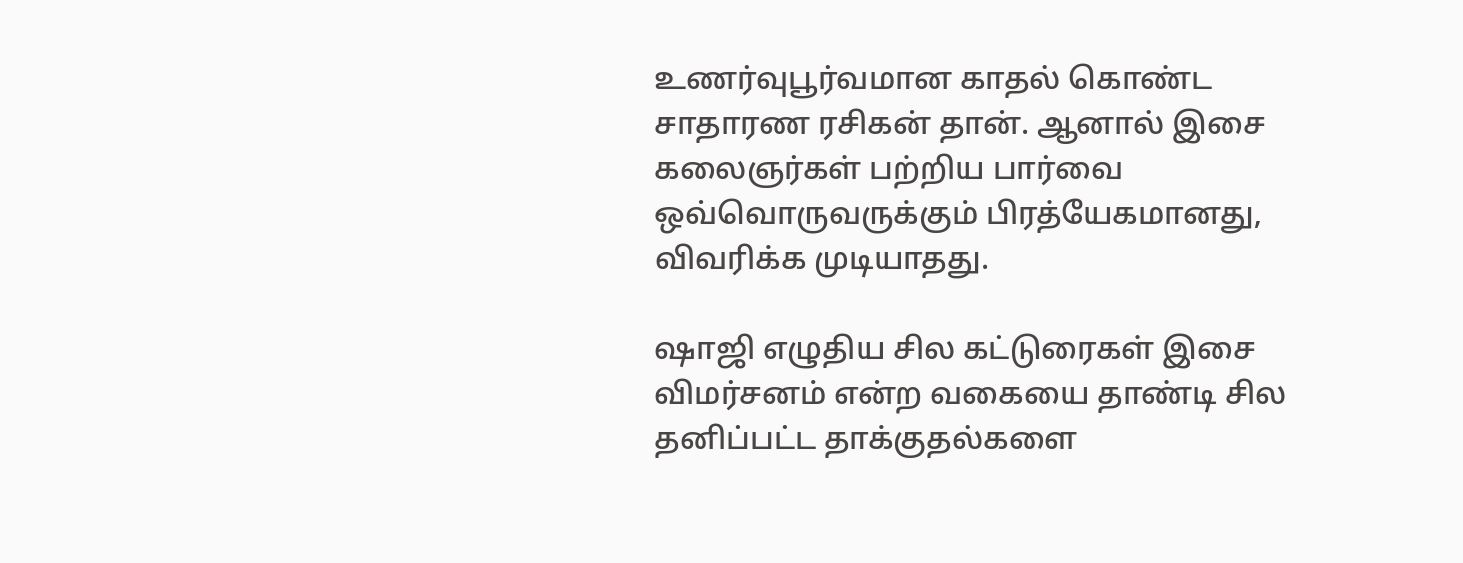உணர்வுபூர்வமான காதல் கொண்ட சாதாரண ரசிகன் தான். ஆனால் இசை கலைஞர்கள் பற்றிய பார்வை ஒவ்வொருவருக்கும் பிரத்யேகமானது, விவரிக்க முடியாதது.

ஷாஜி எழுதிய சில கட்டுரைகள் இசை விமர்சனம் என்ற வகையை தாண்டி சில தனிப்பட்ட தாக்குதல்களை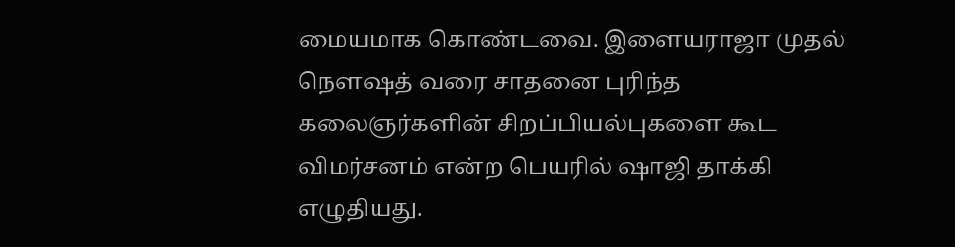மையமாக கொண்டவை. இளையராஜா முதல் நௌஷத் வரை சாதனை புரிந்த கலைஞர்களின் சிறப்பியல்புகளை கூட விமர்சனம் என்ற பெயரில் ஷாஜி தாக்கி எழுதியது.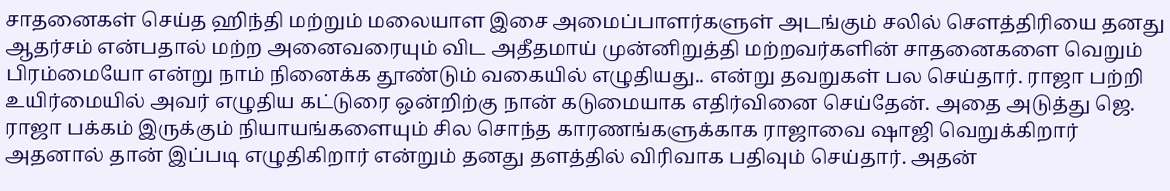சாதனைகள் செய்த ஹிந்தி மற்றும் மலையாள இசை அமைப்பாளர்களுள் அடங்கும் சலில் சௌத்திரியை தனது ஆதர்சம் என்பதால் மற்ற அனைவரையும் விட அதீதமாய் முன்னிறுத்தி மற்றவர்களின் சாதனைகளை வெறும் பிரம்மையோ என்று நாம் நினைக்க தூண்டும் வகையில் எழுதியது.. என்று தவறுகள் பல செய்தார். ராஜா பற்றி உயிர்மையில் அவர் எழுதிய கட்டுரை ஒன்றிற்கு நான் கடுமையாக எதிர்வினை செய்தேன். அதை அடுத்து ஜெ. ராஜா பக்கம் இருக்கும் நியாயங்களையும் சில சொந்த காரணங்களுக்காக ராஜாவை ஷாஜி வெறுக்கிறார் அதனால் தான் இப்படி எழுதிகிறார் என்றும் தனது தளத்தில் விரிவாக பதிவும் செய்தார். அதன்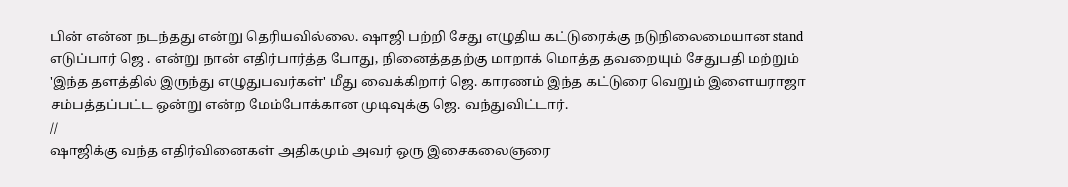பின் என்ன நடந்தது என்று தெரியவில்லை. ஷாஜி பற்றி சேது எழுதிய கட்டுரைக்கு நடுநிலைமையான stand எடுப்பார் ஜெ . என்று நான் எதிர்பார்த்த போது, நினைத்ததற்கு மாறாக் மொத்த தவறையும் சேதுபதி மற்றும் 'இந்த தளத்தில் இருந்து எழுதுபவர்கள்' மீது வைக்கிறார் ஜெ. காரணம் இந்த கட்டுரை வெறும் இளையராஜா சம்பத்தப்பட்ட ஒன்று என்ற மேம்போக்கான முடிவுக்கு ஜெ. வந்துவிட்டார்.
//
ஷாஜிக்கு வந்த எதிர்வினைகள் அதிகமும் அவர் ஒரு இசைகலைஞரை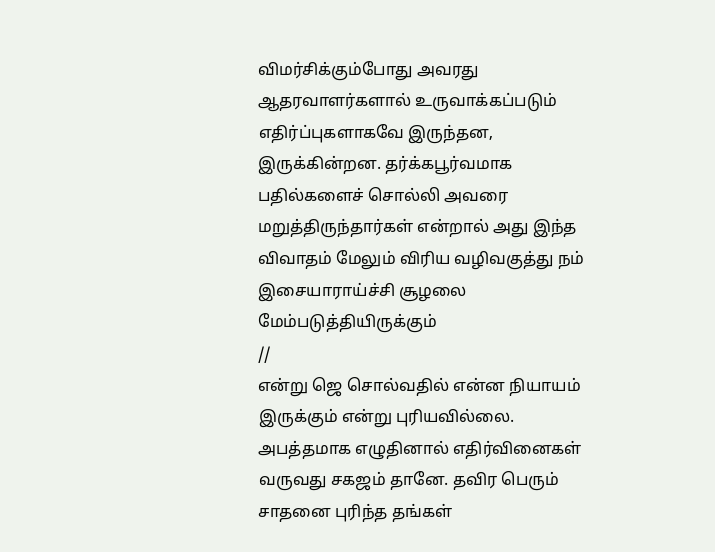விமர்சிக்கும்போது அவரது ஆதரவாளர்களால் உருவாக்கப்படும் எதிர்ப்புகளாகவே இருந்தன, இருக்கின்றன. தர்க்கபூர்வமாக பதில்களைச் சொல்லி அவரை மறுத்திருந்தார்கள் என்றால் அது இந்த விவாதம் மேலும் விரிய வழிவகுத்து நம் இசையாராய்ச்சி சூழலை மேம்படுத்தியிருக்கும்
//
என்று ஜெ சொல்வதில் என்ன நியாயம் இருக்கும் என்று புரியவில்லை. அபத்தமாக எழுதினால் எதிர்வினைகள் வருவது சகஜம் தானே. தவிர பெரும் சாதனை புரிந்த தங்கள்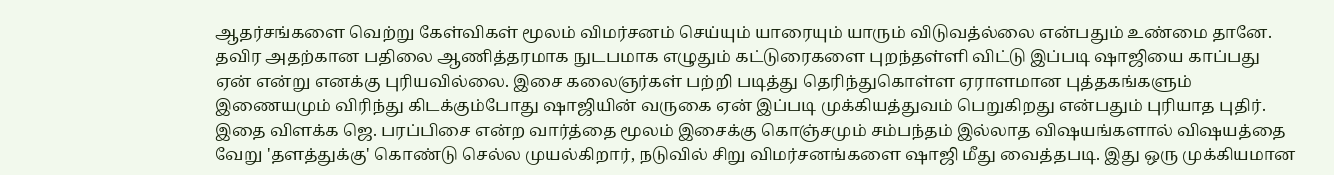ஆதர்சங்களை வெற்று கேள்விகள் மூலம் விமர்சனம் செய்யும் யாரையும் யாரும் விடுவத்ல்லை என்பதும் உண்மை தானே. தவிர அதற்கான பதிலை ஆணித்தரமாக நுடபமாக எழுதும் கட்டுரைகளை புறந்தள்ளி விட்டு இப்படி ஷாஜியை காப்பது ஏன் என்று எனக்கு புரியவில்லை. இசை கலைஞர்கள் பற்றி படித்து தெரிந்துகொள்ள ஏராளமான புத்தகங்களும் இணையமும் விரிந்து கிடக்கும்போது ஷாஜியின் வருகை ஏன் இப்படி முக்கியத்துவம் பெறுகிறது என்பதும் புரியாத புதிர். இதை விளக்க ஜெ. பரப்பிசை என்ற வார்த்தை மூலம் இசைக்கு கொஞ்சமும் சம்பந்தம் இல்லாத விஷயங்களால் விஷயத்தை வேறு 'தளத்துக்கு' கொண்டு செல்ல முயல்கிறார், நடுவில் சிறு விமர்சனங்களை ஷாஜி மீது வைத்தபடி. இது ஒரு முக்கியமான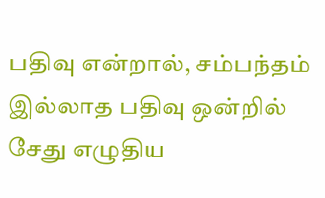பதிவு என்றால், சம்பந்தம் இல்லாத பதிவு ஒன்றில் சேது எழுதிய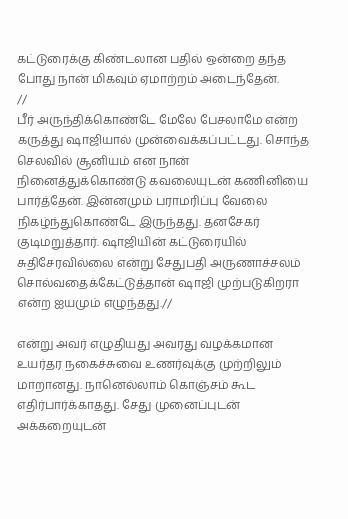கட்டுரைக்கு கிண்டலான பதில் ஒன்றை தந்த போது நான் மிகவும் ஏமாற்றம் அடைந்தேன்.
//
பீர் அருந்திக்கொண்டே மேலே பேசலாமே என்ற கருத்து ஷாஜியால் முன்வைக்கப்பட்டது. சொந்த செலவில் சூனியம் என நான் நினைத்துக்கொண்டு கவலையுடன் கணினியை பார்த்தேன். இன்னமும் பராமரிப்பு வேலை நிகழ்ந்துகொண்டே இருந்தது. தனசேகர் குடிமறுத்தார். ஷாஜியின் கட்டுரையில் சுதிசேரவில்லை என்று சேதுபதி அருணாச்சலம் சொல்வதைக்கேட்டுத்தான் ஷாஜி முற்படுகிறரா என்ற ஐயமும் எழுந்தது.//

என்று அவர் எழுதியது அவரது வழக்கமான உயர்தர நகைச்சுவை உணர்வுக்கு முற்றிலும் மாறானது. நானெல்லாம் கொஞ்சம் கூட எதிர்பார்க்காதது. சேது முனைப்புடன் அக்கறையுடன்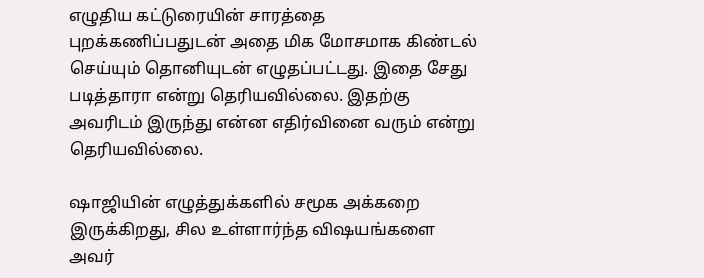எழுதிய கட்டுரையின் சாரத்தை புறக்கணிப்பதுடன் அதை மிக மோசமாக கிண்டல் செய்யும் தொனியுடன் எழுதப்பட்டது. இதை சேது படித்தாரா என்று தெரியவில்லை. இதற்கு அவரிடம் இருந்து என்ன எதிர்வினை வரும் என்று தெரியவில்லை.

ஷாஜியின் எழுத்துக்களில் சமூக அக்கறை இருக்கிறது, சில உள்ளார்ந்த விஷயங்களை அவர்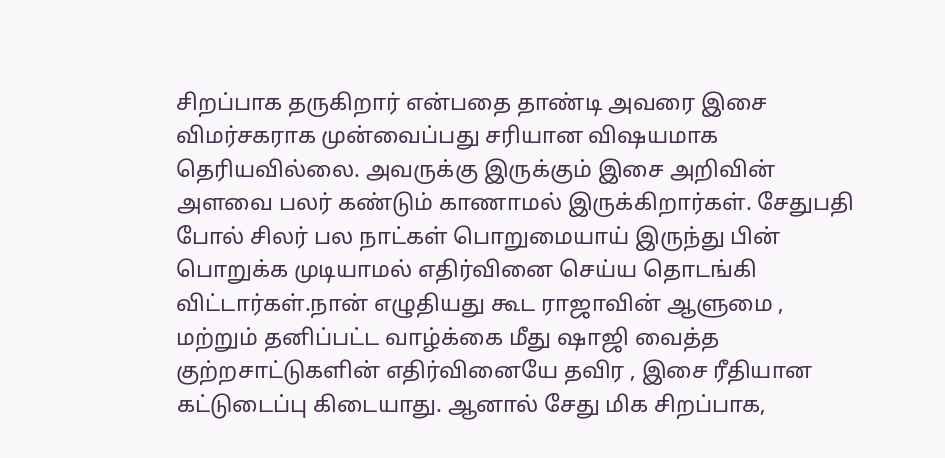சிறப்பாக தருகிறார் என்பதை தாண்டி அவரை இசை விமர்சகராக முன்வைப்பது சரியான விஷயமாக தெரியவில்லை. அவருக்கு இருக்கும் இசை அறிவின் அளவை பலர் கண்டும் காணாமல் இருக்கிறார்கள். சேதுபதி போல் சிலர் பல நாட்கள் பொறுமையாய் இருந்து பின் பொறுக்க முடியாமல் எதிர்வினை செய்ய தொடங்கி விட்டார்கள்.நான் எழுதியது கூட ராஜாவின் ஆளுமை , மற்றும் தனிப்பட்ட வாழ்க்கை மீது ஷாஜி வைத்த குற்றசாட்டுகளின் எதிர்வினையே தவிர , இசை ரீதியான கட்டுடைப்பு கிடையாது. ஆனால் சேது மிக சிறப்பாக,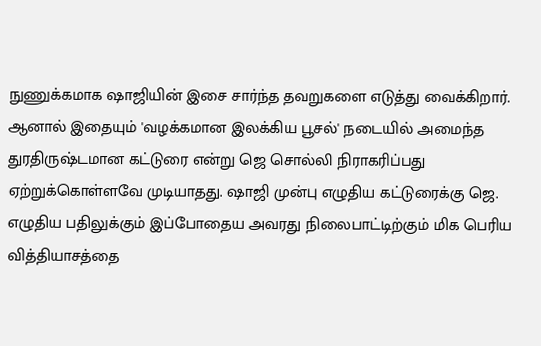நுணுக்கமாக ஷாஜியின் இசை சார்ந்த தவறுகளை எடுத்து வைக்கிறார். ஆனால் இதையும் 'வழக்கமான இலக்கிய பூசல்' நடையில் அமைந்த துரதிருஷ்டமான கட்டுரை என்று ஜெ சொல்லி நிராகரிப்பது ஏற்றுக்கொள்ளவே முடியாதது. ஷாஜி முன்பு எழுதிய கட்டுரைக்கு ஜெ. எழுதிய பதிலுக்கும் இப்போதைய அவரது நிலைபாட்டிற்கும் மிக பெரிய வித்தியாசத்தை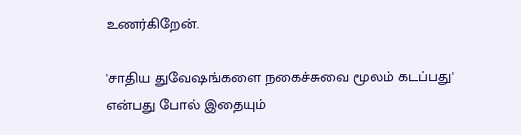உணர்கிறேன்.

'சாதிய துவேஷங்களை நகைச்சுவை மூலம் கடப்பது' என்பது போல் இதையும்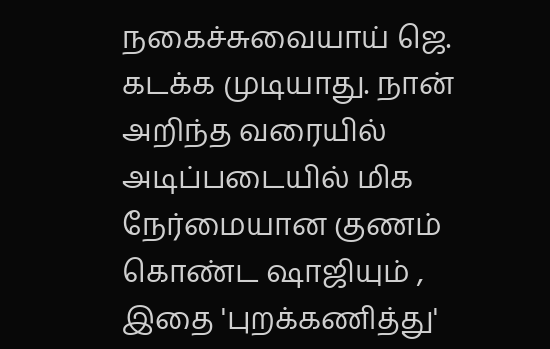நகைச்சுவையாய் ஜெ. கடக்க முடியாது. நான் அறிந்த வரையில் அடிப்படையில் மிக நேர்மையான குணம் கொண்ட ஷாஜியும் , இதை 'புறக்கணித்து'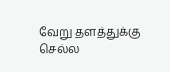வேறு தளத்துக்கு செல்ல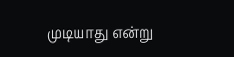முடியாது என்று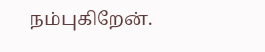நம்புகிறேன்.